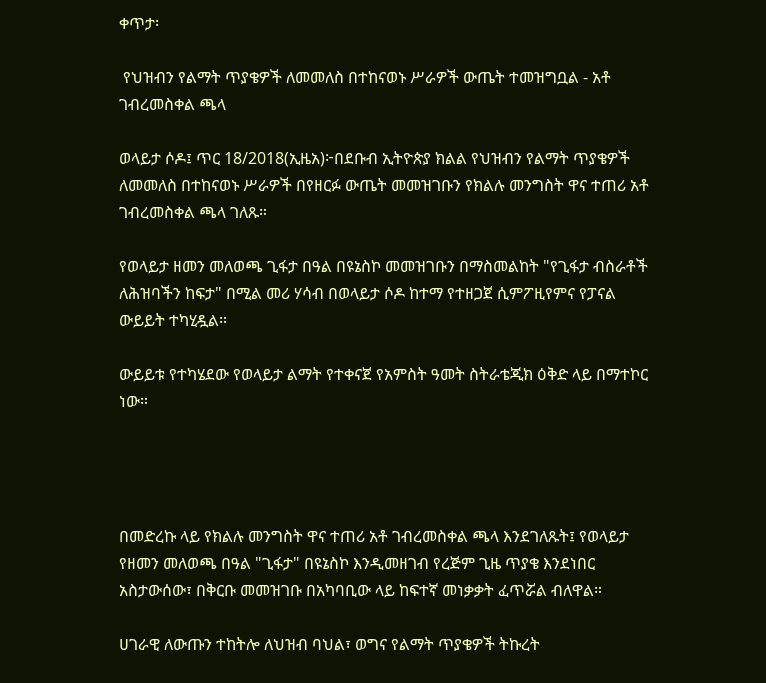ቀጥታ፡

 የህዝብን የልማት ጥያቄዎች ለመመለስ በተከናወኑ ሥራዎች ውጤት ተመዝግቧል - አቶ ገብረመስቀል ጫላ

ወላይታ ሶዶ፤ ጥር 18/2018(ኢዜአ)፦በደቡብ ኢትዮጵያ ክልል የህዝብን የልማት ጥያቄዎች ለመመለስ በተከናወኑ ሥራዎች በየዘርፉ ውጤት መመዝገቡን የክልሉ መንግስት ዋና ተጠሪ አቶ ገብረመስቀል ጫላ ገለጹ።

የወላይታ ዘመን መለወጫ ጊፋታ በዓል በዩኔስኮ መመዝገቡን በማስመልከት "የጊፋታ ብስራቶች ለሕዝባችን ከፍታ" በሚል መሪ ሃሳብ በወላይታ ሶዶ ከተማ የተዘጋጀ ሲምፖዚየምና የፓናል ውይይት ተካሂዷል።

ውይይቱ የተካሄደው የወላይታ ልማት የተቀናጀ የአምስት ዓመት ስትራቴጂክ ዕቅድ ላይ በማተኮር ነው።




በመድረኩ ላይ የክልሉ መንግስት ዋና ተጠሪ አቶ ገብረመስቀል ጫላ እንደገለጹት፤ የወላይታ የዘመን መለወጫ በዓል "ጊፋታ" በዩኔስኮ እንዲመዘገብ የረጅም ጊዜ ጥያቄ እንደነበር አስታውሰው፣ በቅርቡ መመዝገቡ በአካባቢው ላይ ከፍተኛ መነቃቃት ፈጥሯል ብለዋል።

ሀገራዊ ለውጡን ተከትሎ ለህዝብ ባህል፣ ወግና የልማት ጥያቄዎች ትኩረት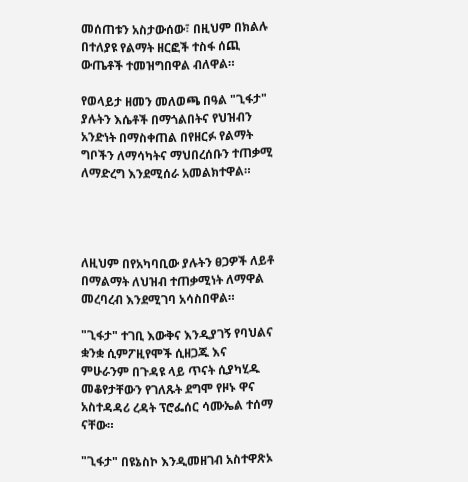መሰጠቱን አስታውሰው፣ በዚህም በክልሉ በተለያዩ የልማት ዘርፎች ተስፋ ሰጪ ውጤቶች ተመዝግበዋል ብለዋል።

የወላይታ ዘመን መለወጫ በዓል "ጊፋታ" ያሉትን እሴቶች በማጎልበትና የህዝብን አንድነት በማስቀጠል በየዘርፉ የልማት ግቦችን ለማሳካትና ማህበረሰቡን ተጠቃሚ ለማድረግ እንደሚሰራ አመልክተዋል።




ለዚህም በየአካባቢው ያሉትን ፀጋዎች ለይቶ በማልማት ለህዝብ ተጠቃሚነት ለማዋል መረባረብ እንደሚገባ አሳስበዋል።

"ጊፋታ" ተገቢ እውቅና እንዲያገኝ የባህልና ቋንቋ ሲምፖዚየሞች ሲዘጋጁ እና ምሁራንም በጉዳዩ ላይ ጥናት ሲያካሂዱ መቆየታቸውን የገለጹት ደግሞ የዞኑ ዋና አስተዳዳሪ ረዳት ፕሮፌሰር ሳሙኤል ተሰማ ናቸው።

"ጊፋታ" በዩኔስኮ እንዲመዘገብ አስተዋጽኦ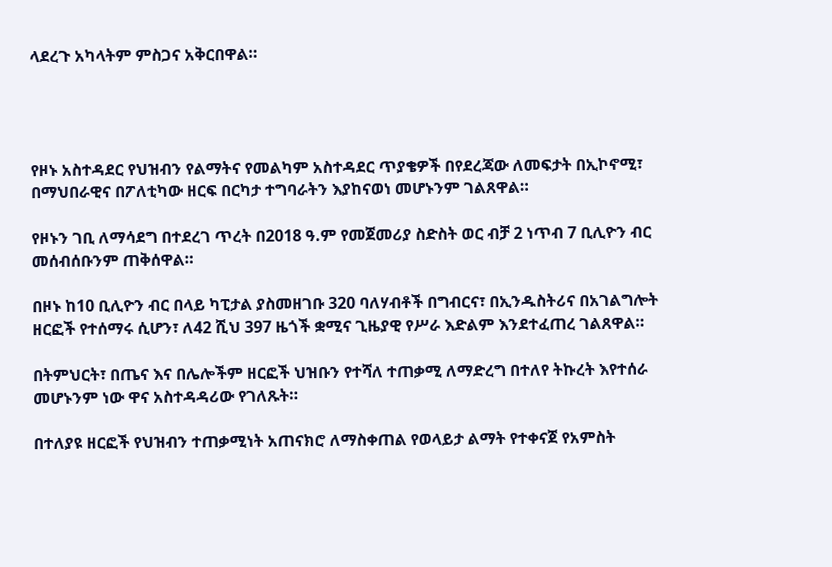ላደረጉ አካላትም ምስጋና አቅርበዋል።




የዞኑ አስተዳደር የህዝብን የልማትና የመልካም አስተዳደር ጥያቄዎች በየደረጃው ለመፍታት በኢኮኖሚ፣ በማህበራዊና በፖለቲካው ዘርፍ በርካታ ተግባራትን እያከናወነ መሆኑንም ገልጸዋል።

የዞኑን ገቢ ለማሳደግ በተደረገ ጥረት በ2018 ዓ.ም የመጀመሪያ ስድስት ወር ብቻ 2 ነጥብ 7 ቢሊዮን ብር መሰብሰቡንም ጠቅሰዋል።

በዞኑ ከ10 ቢሊዮን ብር በላይ ካፒታል ያስመዘገቡ 320 ባለሃብቶች በግብርና፣ በኢንዱስትሪና በአገልግሎት ዘርፎች የተሰማሩ ሲሆን፣ ለ42 ሺህ 397 ዜጎች ቋሚና ጊዜያዊ የሥራ እድልም እንደተፈጠረ ገልጸዋል።

በትምህርት፣ በጤና እና በሌሎችም ዘርፎች ህዝቡን የተሻለ ተጠቃሚ ለማድረግ በተለየ ትኩረት እየተሰራ መሆኑንም ነው ዋና አስተዳዳሪው የገለጹት።

በተለያዩ ዘርፎች የህዝብን ተጠቃሚነት አጠናክሮ ለማስቀጠል የወላይታ ልማት የተቀናጀ የአምስት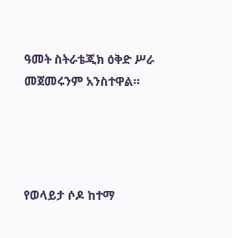ዓመት ስትራቴጂክ ዕቅድ ሥራ መጀመሩንም አንስተዋል።




የወላይታ ሶዶ ከተማ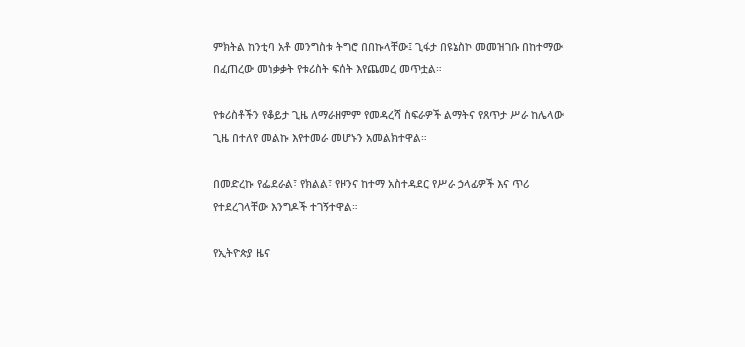ምክትል ከንቲባ አቶ መንግስቱ ትግሮ በበኩላቸው፤ ጊፋታ በዩኔስኮ መመዝገቡ በከተማው በፈጠረው መነቃቃት የቱሪስት ፍሰት እየጨመረ መጥቷል።

የቱሪስቶችን የቆይታ ጊዜ ለማራዘምም የመዳረሻ ስፍራዎች ልማትና የጸጥታ ሥራ ከሌላው ጊዜ በተለየ መልኩ እየተመራ መሆኑን አመልክተዋል።

በመድረኩ የፌደራል፣ የክልል፣ የዞንና ከተማ አስተዳደር የሥራ ኃላፊዎች እና ጥሪ የተደረገላቸው እንግዶች ተገኝተዋል።

የኢትዮጵያ ዜና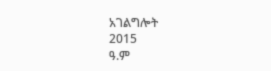አገልግሎት
2015
ዓ.ም